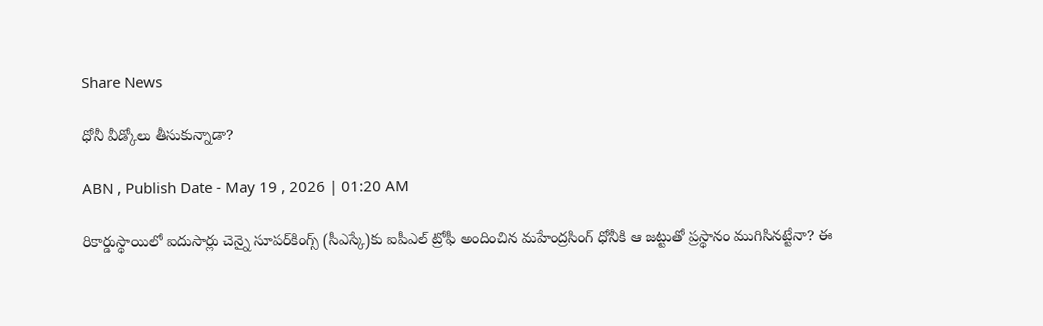Share News

ధోనీ వీడ్కోలు తీసుకున్నాడా?

ABN , Publish Date - May 19 , 2026 | 01:20 AM

రికార్డుస్థాయిలో ఐదుసార్లు చెన్నై సూపర్‌కింగ్స్‌ (సీఎస్కే)కు ఐపీఎల్‌ ట్రోఫీ అందించిన మహేంద్రసింగ్‌ ధోనీకి ఆ జట్టుతో ప్రస్థానం ముగిసినట్టేనా? ఈ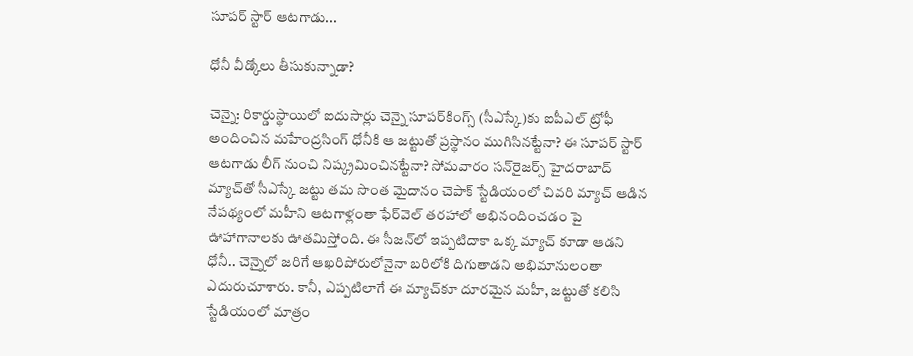సూపర్‌ స్టార్‌ ఆటగాడు...

ధోనీ వీడ్కోలు తీసుకున్నాడా?

చెన్నై: రికార్డుస్థాయిలో ఐదుసార్లు చెన్నై సూపర్‌కింగ్స్‌ (సీఎస్కే)కు ఐపీఎల్‌ ట్రోఫీ అందించిన మహేంద్రసింగ్‌ ధోనీకి ఆ జట్టుతో ప్రస్థానం ముగిసినట్టేనా? ఈ సూపర్‌ స్టార్‌ ఆటగాడు లీగ్‌ నుంచి నిష్క్రమించినట్టేనా? సోమవారం సన్‌రైజర్స్‌ హైదరాబాద్‌ మ్యాచ్‌తో సీఎస్కే జట్టు తమ సొంత మైదానం చెపాక్‌ స్టేడియంలో చివరి మ్యాచ్‌ ఆడిన నేపథ్యంలో మహీని ఆటగాళ్లంతా ఫేర్‌వెల్‌ తరహాలో అభినందించడం పై ఊహాగానాలకు ఊతమిస్తోంది. ఈ సీజన్‌లో ఇప్పటిదాకా ఒక్క మ్యాచ్‌ కూడా ఆడని ధోనీ.. చెన్నైలో జరిగే ఆఖరిపోరులోనైనా బరిలోకి దిగుతాడని అభిమానులంతా ఎదురుచూశారు. కానీ, ఎప్పటిలాగే ఈ మ్యాచ్‌కూ దూరమైన మహీ, జట్టుతో కలిసి స్టేడియంలో మాత్రం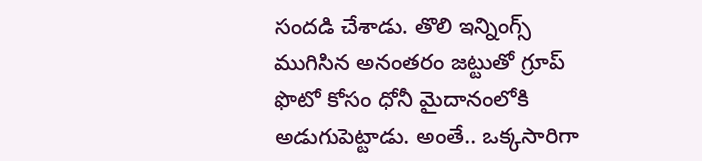సందడి చేశాడు. తొలి ఇన్నింగ్స్‌ ముగిసిన అనంతరం జట్టుతో గ్రూప్‌ ఫొటో కోసం ధోనీ మైదానంలోకి అడుగుపెట్టాడు. అంతే.. ఒక్కసారిగా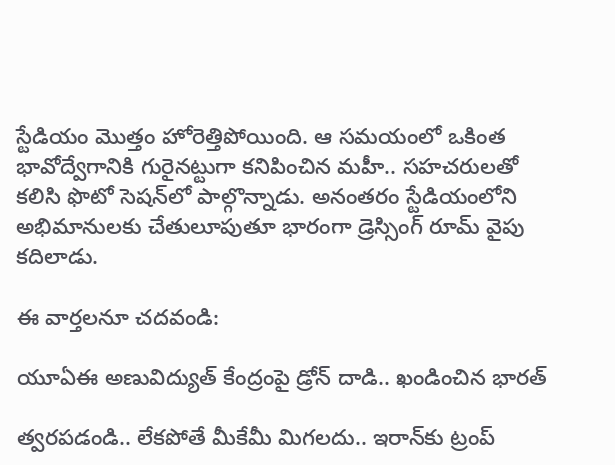స్టేడియం మొత్తం హోరెత్తిపోయింది. ఆ సమయంలో ఒకింత భావోద్వేగానికి గురైనట్టుగా కనిపించిన మహీ.. సహచరులతో కలిసి ఫొటో సెషన్‌లో పాల్గొన్నాడు. అనంతరం స్టేడియంలోని అభిమానులకు చేతులూపుతూ భారంగా డ్రెస్సింగ్‌ రూమ్‌ వైపు కదిలాడు.

ఈ వార్తలనూ చదవండి:

యూఏఈ అణువిద్యుత్ కేంద్రంపై డ్రోన్ దాడి.. ఖండించిన భారత్

త్వరపడండి.. లేకపోతే మీకేమీ మిగలదు.. ఇరాన్‌కు ట్రంప్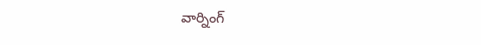వార్నింగ్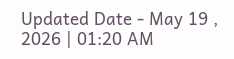Updated Date - May 19 , 2026 | 01:20 AM